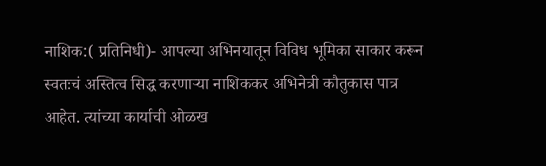नाशिक:( प्रतिनिधी)- आपल्या अभिनयातून विविध भूमिका साकार करून स्वतःचं अस्तित्व सिद्ध करणाऱ्या नाशिककर अभिनेत्री कौतुकास पात्र आहेत. त्यांच्या कार्याची ओळख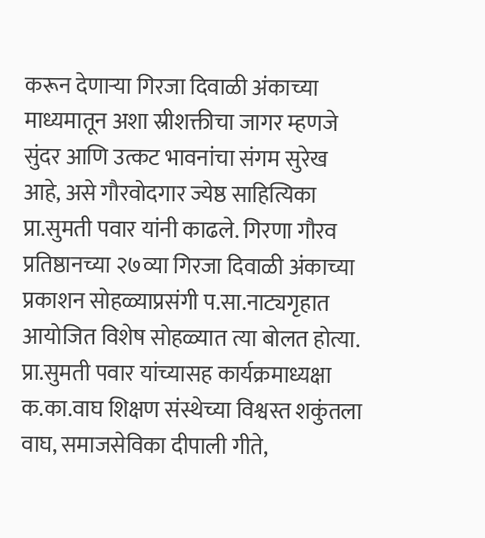करून देणाऱ्या गिरजा दिवाळी अंकाच्या माध्यमातून अशा स्रीशक्तीचा जागर म्हणजे सुंदर आणि उत्कट भावनांचा संगम सुरेख आहे, असे गौरवोदगार ज्येष्ठ साहित्यिका प्रा.सुमती पवार यांनी काढले. गिरणा गौरव प्रतिष्ठानच्या २७व्या गिरजा दिवाळी अंकाच्या प्रकाशन सोहळ्याप्रसंगी प.सा.नाट्यगृहात आयोजित विशेष सोहळ्यात त्या बोलत होत्या. प्रा.सुमती पवार यांच्यासह कार्यक्रमाध्यक्षा क.का.वाघ शिक्षण संस्थेच्या विश्वस्त शकुंतला वाघ, समाजसेविका दीपाली गीते,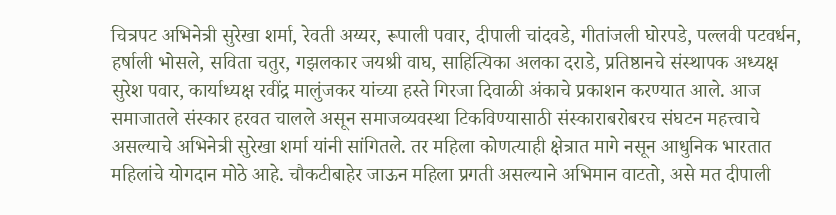चित्रपट अभिनेत्री सुरेखा शर्मा, रेवती अय्यर, रूपाली पवार, दीपाली चांदवडे, गीतांजली घोरपडे, पल्लवी पटवर्धन, हर्षाली भोसले, सविता चतुर, गझलकार जयश्री वाघ, साहित्यिका अलका दराडे, प्रतिष्ठानचे संस्थापक अध्यक्ष सुरेश पवार, कार्याध्यक्ष रवींद्र मालुंजकर यांच्या हस्ते गिरजा दिवाळी अंकाचे प्रकाशन करण्यात आले. आज समाजातले संस्कार हरवत चालले असून समाजव्यवस्था टिकविण्यासाठी संस्काराबरोबरच संघटन महत्त्वाचे असल्याचे अभिनेत्री सुरेखा शर्मा यांनी सांगितले. तर महिला कोणत्याही क्षेत्रात मागे नसून आधुनिक भारतात महिलांचे योगदान मोठे आहे. चौकटीबाहेर जाऊन महिला प्रगती असल्याने अभिमान वाटतो, असे मत दीपाली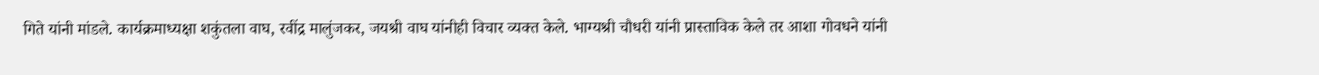गिते यांनी मांडले. कार्यक्रमाध्यक्षा शकुंतला वाघ, रवींद्र मालुंजकर, जयश्री वाघ यांनीही विचार व्यक्त केले. भाग्यश्री चौधरी यांनी प्रास्ताविक केले तर आशा गोवधने यांनी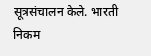सूत्रसंचालन केले. भारती निकम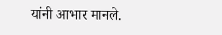यांनी आभार मानले.